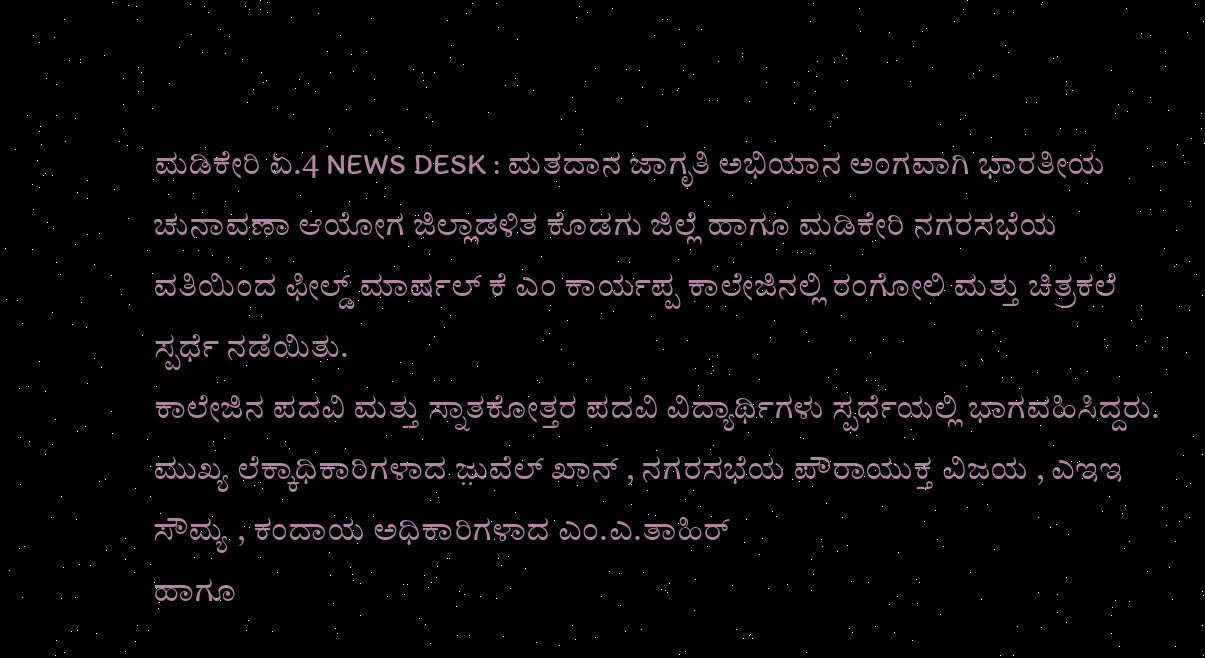ಮಡಿಕೇರಿ ಏ.4 NEWS DESK : ಮತದಾನ ಜಾಗೃತಿ ಅಭಿಯಾನ ಅಂಗವಾಗಿ ಭಾರತೀಯ ಚುನಾವಣಾ ಆಯೋಗ ಜಿಲ್ಲಾಡಳಿತ ಕೊಡಗು ಜಿಲ್ಲೆ ಹಾಗೂ ಮಡಿಕೇರಿ ನಗರಸಭೆಯ ವತಿಯಿಂದ ಫೀಲ್ಡ್ ಮಾರ್ಷಲ್ ಕೆ ಎಂ ಕಾರ್ಯಪ್ಪ ಕಾಲೇಜಿನಲ್ಲಿ ರಂಗೋಲಿ ಮತ್ತು ಚಿತ್ರಕಲೆ ಸ್ಪರ್ಧೆ ನಡೆಯಿತು.
ಕಾಲೇಜಿನ ಪದವಿ ಮತ್ತು ಸ್ನಾತಕೋತ್ತರ ಪದವಿ ವಿದ್ಯಾರ್ಥಿಗಳು ಸ್ಪರ್ಧೆಯಲ್ಲಿ ಭಾಗವಹಿಸಿದ್ದರು.
ಮುಖ್ಯ ಲೆಕ್ಕಾಧಿಕಾರಿಗಳಾದ ಜ಼ುವೆಲ್ ಖಾನ್ , ನಗರಸಭೆಯ ಪೌರಾಯುಕ್ತ ವಿಜಯ , ಎಇಇ ಸೌಮ್ಯ , ಕಂದಾಯ ಅಧಿಕಾರಿಗಳಾದ ಎಂ.ಎ.ತಾಹಿರ್
ಹಾಗೂ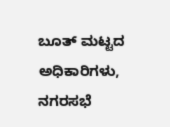ಬೂತ್ ಮಟ್ಟದ ಅಧಿಕಾರಿಗಳು, ನಗರಸಭೆ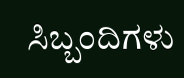ಸಿಬ್ಬಂದಿಗಳು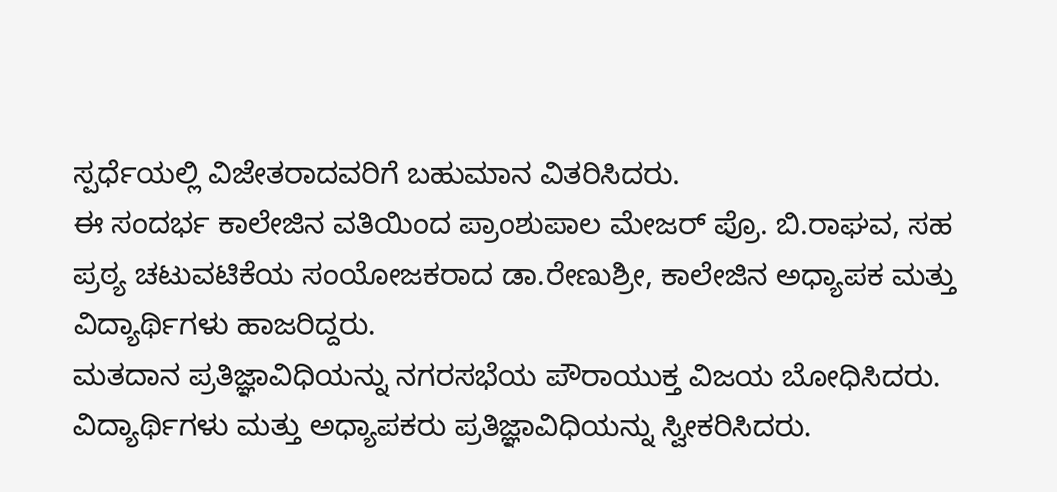ಸ್ಪರ್ಧೆಯಲ್ಲಿ ವಿಜೇತರಾದವರಿಗೆ ಬಹುಮಾನ ವಿತರಿಸಿದರು.
ಈ ಸಂದರ್ಭ ಕಾಲೇಜಿನ ವತಿಯಿಂದ ಪ್ರಾಂಶುಪಾಲ ಮೇಜರ್ ಪ್ರೊ. ಬಿ.ರಾಘವ, ಸಹ ಪ್ರಠ್ಯ ಚಟುವಟಿಕೆಯ ಸಂಯೋಜಕರಾದ ಡಾ.ರೇಣುಶ್ರೀ, ಕಾಲೇಜಿನ ಅಧ್ಯಾಪಕ ಮತ್ತು ವಿದ್ಯಾರ್ಥಿಗಳು ಹಾಜರಿದ್ದರು.
ಮತದಾನ ಪ್ರತಿಜ್ಞಾವಿಧಿಯನ್ನು ನಗರಸಭೆಯ ಪೌರಾಯುಕ್ತ ವಿಜಯ ಬೋಧಿಸಿದರು. ವಿದ್ಯಾರ್ಥಿಗಳು ಮತ್ತು ಅಧ್ಯಾಪಕರು ಪ್ರತಿಜ್ಞಾವಿಧಿಯನ್ನು ಸ್ವೀಕರಿಸಿದರು.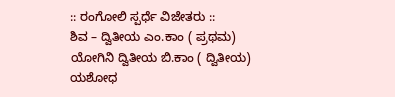:: ರಂಗೋಲಿ ಸ್ಪರ್ಧೆ ವಿಜೇತರು ::
ಶಿವ – ದ್ವಿತೀಯ ಎಂ.ಕಾಂ ( ಪ್ರಥಮ)
ಯೋಗಿನಿ ದ್ವಿತೀಯ ಬಿ.ಕಾಂ ( ದ್ವಿತೀಯ)
ಯಶೋಧ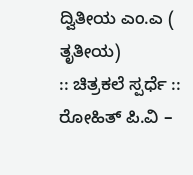ದ್ವಿತೀಯ ಎಂ.ಎ ( ತೃತೀಯ)
:: ಚಿತ್ರಕಲೆ ಸ್ಪರ್ಧೆ ::
ರೋಹಿತ್ ಪಿ.ವಿ –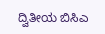ದ್ವಿತೀಯ ಬಿಸಿಎ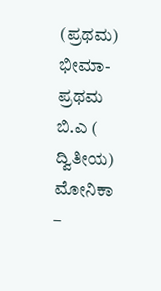(ಪ್ರಥಮ)
ಭೀಮಾ- ಪ್ರಥಮ ಬಿ.ಎ ( ದ್ವಿತೀಯ)
ಮೋನಿಕಾ –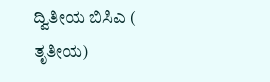ದ್ವಿತೀಯ ಬಿಸಿಎ ( ತೃತೀಯ)